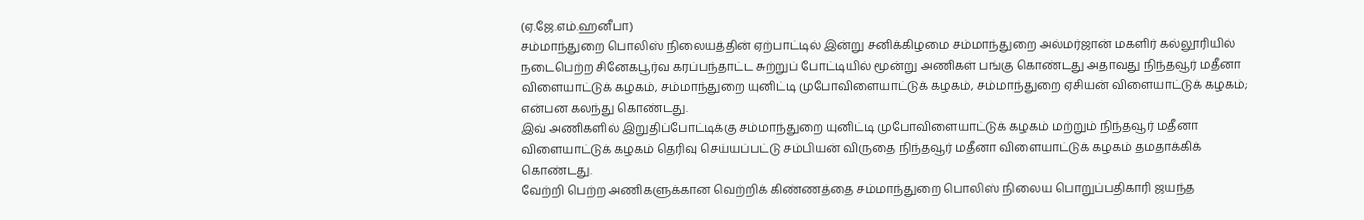(ஏ.ஜே.எம்.ஹனீபா)
சம்மாந்துறை பொலிஸ் நிலையத்தின் ஏற்பாட்டில் இன்று சனிக்கிழமை சம்மாந்துறை அல்மர்ஜான் மகளிர் கல்லூரியில் நடைபெற்ற சினேகபூர்வ கரப்பந்தாட்ட சுற்றுப் போட்டியில் மூன்று அணிகள் பங்கு கொண்டது அதாவது நிந்தவூர் மதீனா விளையாட்டுக் கழகம், சம்மாந்துறை யுனிட்டி முபோவிளையாட்டுக் கழகம், சம்மாந்துறை ஏசியன் விளையாட்டுக் கழகம்; என்பன கலந்து கொண்டது.
இவ் அணிகளில் இறுதிப்போட்டிக்கு சம்மாந்துறை யுனிட்டி முபோவிளையாட்டுக் கழகம் மற்றும் நிந்தவூர் மதீனா விளையாட்டுக் கழகம் தெரிவு செய்யப்பட்டு சம்பியன் விருதை நிந்தவூர் மதீனா விளையாட்டுக் கழகம் தமதாக்கிக் கொண்டது.
வேற்றி பெற்ற அணிகளுக்கான வெற்றிக் கிண்ணத்தை சம்மாந்துறை பொலிஸ் நிலைய பொறுப்பதிகாரி ஜயந்த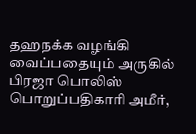தஹநக்க வழங்கி வைப்பதையும் அருகில் பிரஜா பொலிஸ் பொறுப்பதிகாரி அமீர்,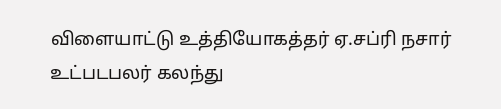விளையாட்டு உத்தியோகத்தர் ஏ.சப்ரி நசார் உட்படபலர் கலந்து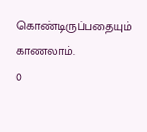கொண்டிருப்பதையும் காணலாம்.
0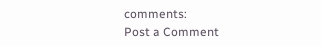comments:
Post a Comment